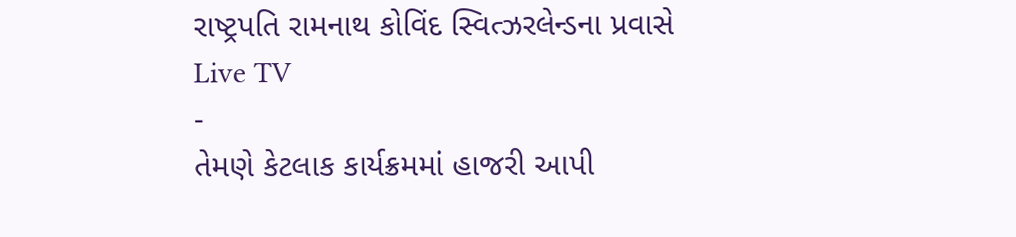રાષ્ટ્રપતિ રામનાથ કોવિંદ સ્વિત્ઝરલેન્ડના પ્રવાસે
Live TV
-
તેમણે કેટલાક કાર્યક્રમમાં હાજરી આપી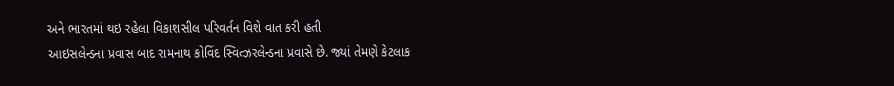અને ભારતમાં થઇ રહેલા વિકાશસીલ પરિવર્તન વિશે વાત કરી હતી
આઇસલેન્ડના પ્રવાસ બાદ રામનાથ કોવિંદ સ્વિત્ઝરલેન્ડના પ્રવાસે છે. જ્યાં તેમણે કેટલાક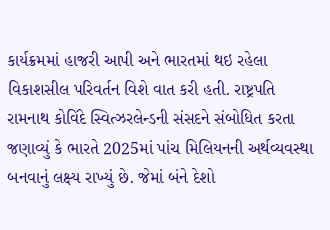કાર્યક્રમમાં હાજરી આપી અને ભારતમાં થઇ રહેલા વિકાશસીલ પરિવર્તન વિશે વાત કરી હતી. રાષ્ટ્રપતિ રામનાથ કોવિંદે સ્વિત્ઝરલેન્ડની સંસદને સંબોધિત કરતા જણાવ્યું કે ભારતે 2025માં પાંચ મિલિયનની અર્થવ્યવસ્થા બનવાનું લક્ષ્ય રાખ્યું છે. જેમાં બંને દેશો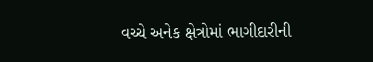વચ્ચે અનેક ક્ષેત્રોમાં ભાગીદારીની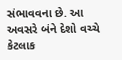સંભાવવના છે. આ અવસરે બંને દેશો વચ્ચે કેટલાક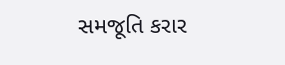સમજૂતિ કરાર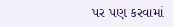પર પણ કરવામાં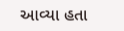આવ્યા હતા